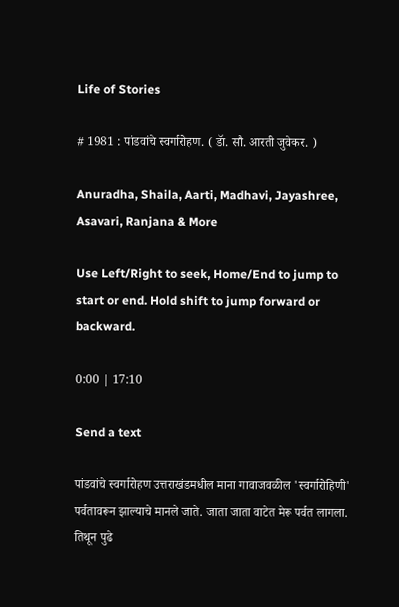Life of Stories

# 1981 : पांडवांचे स्वर्गारोहण. ( डॅा. सौ. आरती जुवेकर. )

Anuradha, Shaila, Aarti, Madhavi, Jayashree, Asavari, Ranjana & More

Use Left/Right to seek, Home/End to jump to start or end. Hold shift to jump forward or backward.

0:00 | 17:10

Send a text

पांडवांचे स्वर्गारोहण उत्तराखंडमधील माना गावाजवळील 'स्वर्गारोहिणी' पर्वतावरून झाल्याचे मानले जाते. जाता जाता वाटेत मेरू पर्वत लागला. तिथून पुढे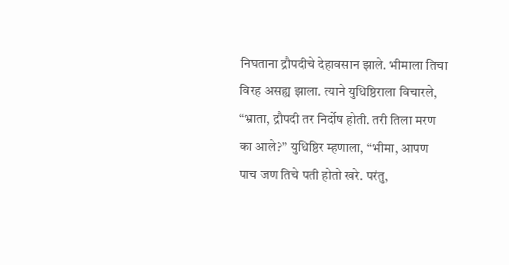निघताना द्रौपदीचे देहावसान झाले. भीमाला तिचा विरह असह्य झाला. त्याने युधिष्ठिराला विचारले, “भ्राता, द्रौपदी तर निर्दोष होती. तरी तिला मरण का आले?” युधिष्ठिर म्हणाला, “भीमा, आपण पाच जण तिचे पती होतो खरे. परंतु,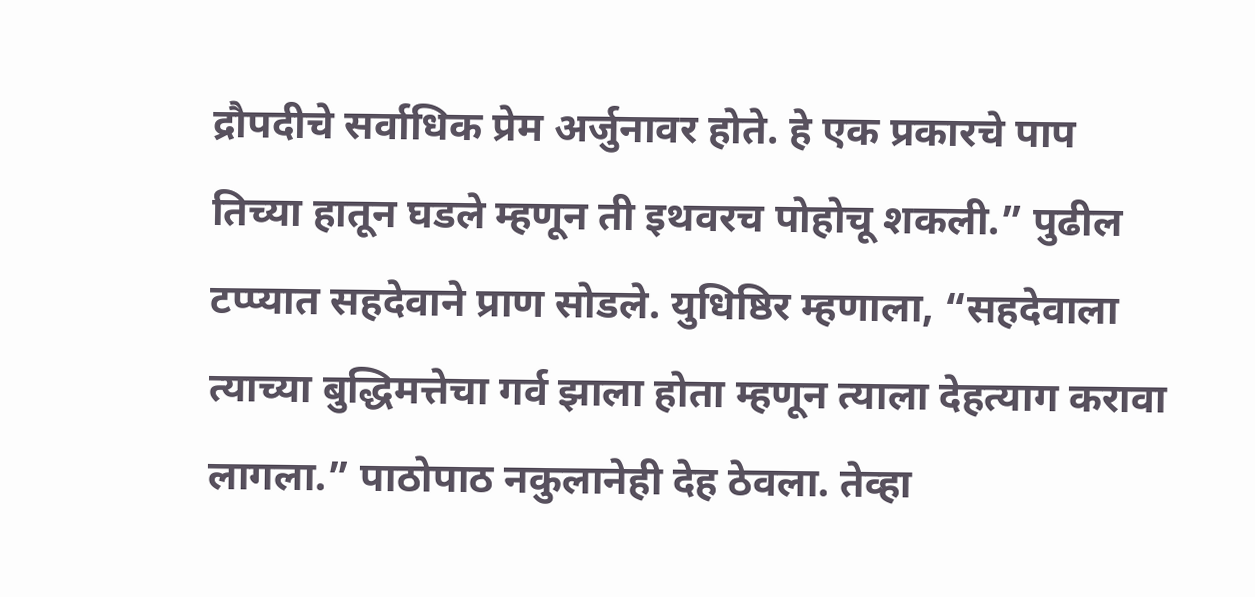द्रौपदीचे सर्वाधिक प्रेम अर्जुनावर होते. हे एक प्रकारचे पाप तिच्या हातून घडले म्हणून ती इथवरच पोहोचू शकली.” पुढील टप्प्यात सहदेवाने प्राण सोडले. युधिष्ठिर म्हणाला, “सहदेवाला त्याच्या बुद्धिमत्तेचा गर्व झाला होता म्हणून त्याला देहत्याग करावा लागला.” पाठोपाठ नकुलानेही देह ठेवला. तेव्हा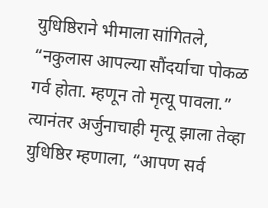युधिष्ठिराने भीमाला सांगितले, “नकुलास आपल्या सौंदर्याचा पोकळ गर्व होता. म्हणून तो मृत्यू पावला.” त्यानंतर अर्जुनाचाही मृत्यू झाला तेव्हा युधिष्ठिर म्हणाला, “आपण सर्व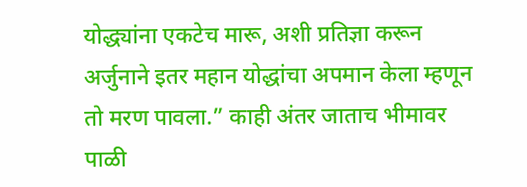योद्ध्यांना एकटेच मारू, अशी प्रतिज्ञा करून अर्जुनाने इतर महान योद्धांचा अपमान केला म्हणून तो मरण पावला.” काही अंतर जाताच भीमावर पाळी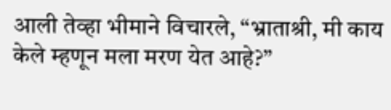आली तेव्हा भीमाने विचारले, “भ्राताश्री, मी काय केले म्हणून मला मरण येत आहे?”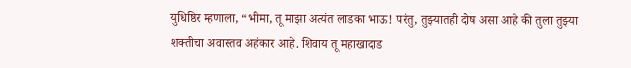युधिष्ठिर म्हणाला, “भीमा, तू माझा अत्यंत लाडका भाऊ! परंतु, तुझ्यातही दोष असा आहे की तुला तुझ्या शक्तीचा अवास्तव अहंकार आहे. शिवाय तू महाखादाड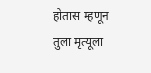होतास म्हणून तुला मृत्यूला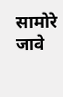सामोरे जावे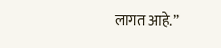लागत आहे.”